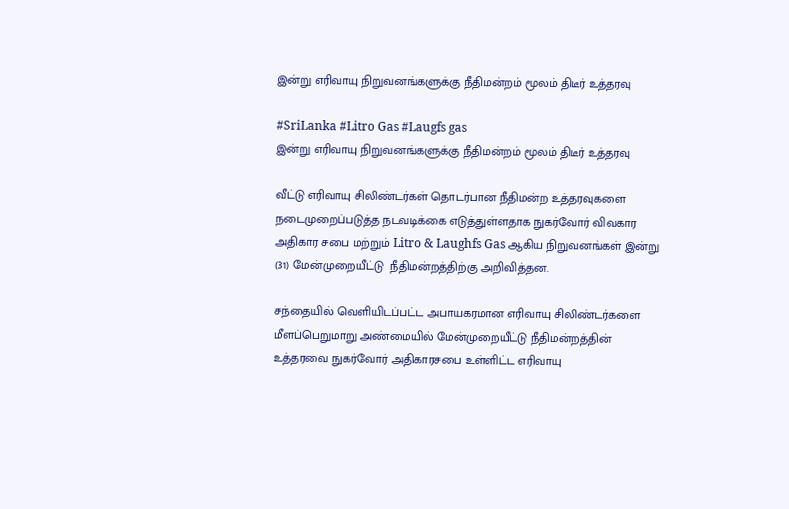இன்று எரிவாயு நிறுவனங்களுக்கு நீதிமன்றம் மூலம் திடீர் உத்தரவு

#SriLanka #Litro Gas #Laugfs gas
இன்று எரிவாயு நிறுவனங்களுக்கு நீதிமன்றம் மூலம் திடீர் உத்தரவு

வீட்டு எரிவாயு சிலிண்டர்கள் தொடர்பான நீதிமன்ற உத்தரவுகளை நடைமுறைப்படுத்த நடவடிக்கை எடுத்துள்ளதாக நுகர்வோர் விவகார அதிகார சபை மற்றும் Litro & Laughfs Gas ஆகிய நிறுவனங்கள் இன்று (31) மேன்முறையீட்டு  நீதிமன்றத்திற்கு அறிவித்தன.

சந்தையில் வெளியிடப்பட்ட அபாயகரமான எரிவாயு சிலிண்டர்களை மீளப்பெறுமாறு அண்மையில் மேன்முறையீட்டு நீதிமன்றத்தின் உத்தரவை நுகர்வோர் அதிகாரசபை உள்ளிட்ட எரிவாயு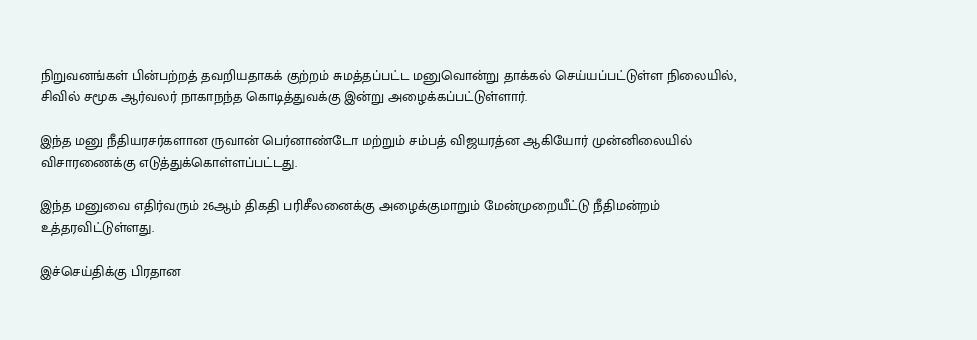நிறுவனங்கள் பின்பற்றத் தவறியதாகக் குற்றம் சுமத்தப்பட்ட மனுவொன்று தாக்கல் செய்யப்பட்டுள்ள நிலையில், சிவில் சமூக ஆர்வலர் நாகாநந்த கொடித்துவக்கு இன்று அழைக்கப்பட்டுள்ளார்.

இந்த மனு நீதியரசர்களான ருவான் பெர்னாண்டோ மற்றும் சம்பத் விஜயரத்ன ஆகியோர் முன்னிலையில் விசாரணைக்கு எடுத்துக்கொள்ளப்பட்டது.

இந்த மனுவை எதிர்வரும் 26ஆம் திகதி பரிசீலனைக்கு அழைக்குமாறும் மேன்முறையீட்டு நீதிமன்றம் உத்தரவிட்டுள்ளது.

இச்செய்திக்கு பிரதான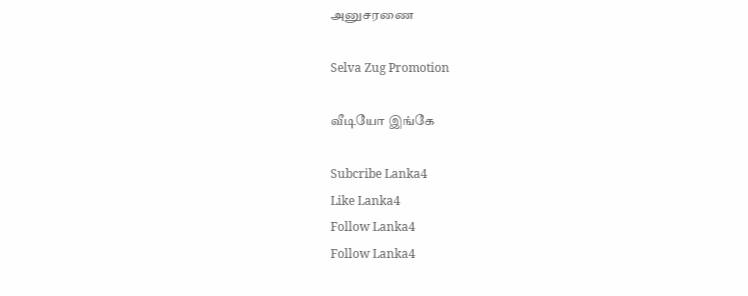அனுசரணை

Selva Zug Promotion

வீடியோ இங்கே

Subcribe Lanka4
Like Lanka4
Follow Lanka4
Follow Lanka4